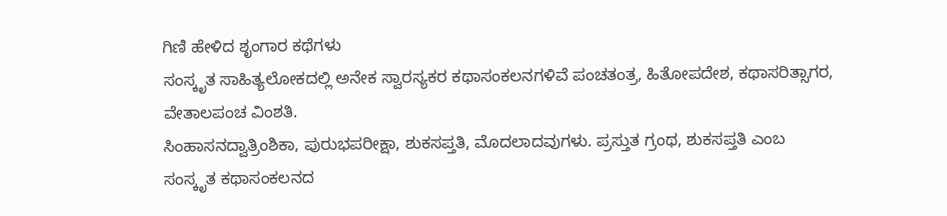ಗಿಣಿ ಹೇಳಿದ ಶೃಂಗಾರ ಕಥೆಗಳು
ಸಂಸ್ಕೃತ ಸಾಹಿತ್ಯಲೋಕದಲ್ಲಿ ಅನೇಕ ಸ್ವಾರಸ್ಯಕರ ಕಥಾಸಂಕಲನಗಳಿವೆ ಪಂಚತಂತ್ರ, ಹಿತೋಪದೇಶ, ಕಥಾಸರಿತ್ಸಾಗರ, ವೇತಾಲಪಂಚ ವಿಂಶತಿ.
ಸಿಂಹಾಸನದ್ವಾತ್ರಿಂಶಿಕಾ, ಪುರುಭಪರೀಕ್ಷಾ, ಶುಕಸಪ್ತತಿ, ಮೊದಲಾದವುಗಳು. ಪ್ರಸ್ತುತ ಗ್ರಂಥ, ಶುಕಸಪ್ತತಿ ಎಂಬ ಸಂಸ್ಕೃತ ಕಥಾಸಂಕಲನದ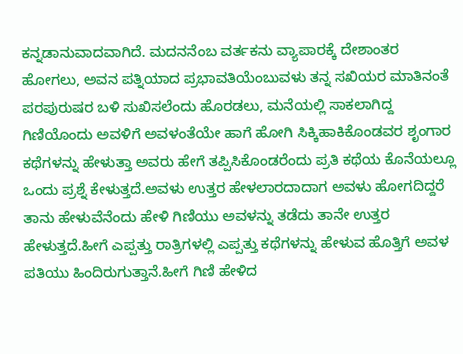ಕನ್ನಡಾನುವಾದವಾಗಿದೆ. ಮದನನೆಂಬ ವರ್ತಕನು ವ್ಯಾಪಾರಕ್ಕೆ ದೇಶಾಂತರ ಹೋಗಲು, ಅವನ ಪತ್ನಿಯಾದ ಪ್ರಭಾವತಿಯೆಂಬುವಳು ತನ್ನ ಸಖಿಯರ ಮಾತಿನಂತೆ ಪರಪುರುಷರ ಬಳಿ ಸುಖಿಸಲೆಂದು ಹೊರಡಲು, ಮನೆಯಲ್ಲಿ ಸಾಕಲಾಗಿದ್ದ ಗಿಣಿಯೊಂದು ಅವಳಿಗೆ ಅವಳಂತೆಯೇ ಹಾಗೆ ಹೋಗಿ ಸಿಕ್ಕಿಹಾಕಿಕೊಂಡವರ ಶೃಂಗಾರ ಕಥೆಗಳನ್ನು ಹೇಳುತ್ತಾ ಅವರು ಹೇಗೆ ತಪ್ಪಿಸಿಕೊಂಡರೆಂದು ಪ್ರತಿ ಕಥೆಯ ಕೊನೆಯಲ್ಲೂ ಒಂದು ಪ್ರಶ್ನೆ ಕೇಳುತ್ತದೆ.ಅವಳು ಉತ್ತರ ಹೇಳಲಾರದಾದಾಗ ಅವಳು ಹೋಗದಿದ್ದರೆ ತಾನು ಹೇಳುವೆನೆಂದು ಹೇಳಿ ಗಿಣಿಯು ಅವಳನ್ನು ತಡೆದು ತಾನೇ ಉತ್ತರ ಹೇಳುತ್ತದೆ.ಹೀಗೆ ಎಪ್ಪತ್ತು ರಾತ್ರಿಗಳಲ್ಲಿ ಎಪ್ಪತ್ತು ಕಥೆಗಳನ್ನು ಹೇಳುವ ಹೊತ್ತಿಗೆ ಅವಳ ಪತಿಯು ಹಿಂದಿರುಗುತ್ತಾನೆ.ಹೀಗೆ ಗಿಣಿ ಹೇಳಿದ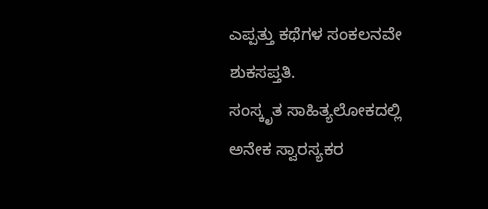ಎಪ್ಪತ್ತು ಕಥೆಗಳ ಸಂಕಲನವೇ ಶುಕಸಪ್ತತಿ.
ಸಂಸ್ಕೃತ ಸಾಹಿತ್ಯಲೋಕದಲ್ಲಿ ಅನೇಕ ಸ್ವಾರಸ್ಯಕರ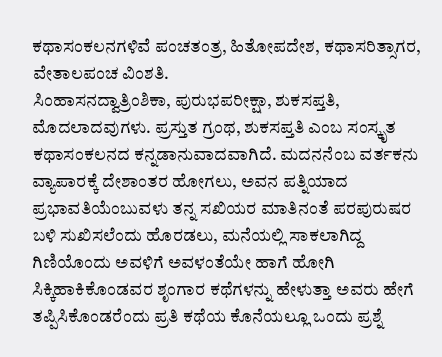ಕಥಾಸಂಕಲನಗಳಿವೆ ಪಂಚತಂತ್ರ, ಹಿತೋಪದೇಶ, ಕಥಾಸರಿತ್ಸಾಗರ, ವೇತಾಲಪಂಚ ವಿಂಶತಿ.
ಸಿಂಹಾಸನದ್ವಾತ್ರಿಂಶಿಕಾ, ಪುರುಭಪರೀಕ್ಷಾ, ಶುಕಸಪ್ತತಿ, ಮೊದಲಾದವುಗಳು. ಪ್ರಸ್ತುತ ಗ್ರಂಥ, ಶುಕಸಪ್ತತಿ ಎಂಬ ಸಂಸ್ಕೃತ ಕಥಾಸಂಕಲನದ ಕನ್ನಡಾನುವಾದವಾಗಿದೆ. ಮದನನೆಂಬ ವರ್ತಕನು ವ್ಯಾಪಾರಕ್ಕೆ ದೇಶಾಂತರ ಹೋಗಲು, ಅವನ ಪತ್ನಿಯಾದ ಪ್ರಭಾವತಿಯೆಂಬುವಳು ತನ್ನ ಸಖಿಯರ ಮಾತಿನಂತೆ ಪರಪುರುಷರ ಬಳಿ ಸುಖಿಸಲೆಂದು ಹೊರಡಲು, ಮನೆಯಲ್ಲಿ ಸಾಕಲಾಗಿದ್ದ ಗಿಣಿಯೊಂದು ಅವಳಿಗೆ ಅವಳಂತೆಯೇ ಹಾಗೆ ಹೋಗಿ ಸಿಕ್ಕಿಹಾಕಿಕೊಂಡವರ ಶೃಂಗಾರ ಕಥೆಗಳನ್ನು ಹೇಳುತ್ತಾ ಅವರು ಹೇಗೆ ತಪ್ಪಿಸಿಕೊಂಡರೆಂದು ಪ್ರತಿ ಕಥೆಯ ಕೊನೆಯಲ್ಲೂ ಒಂದು ಪ್ರಶ್ನೆ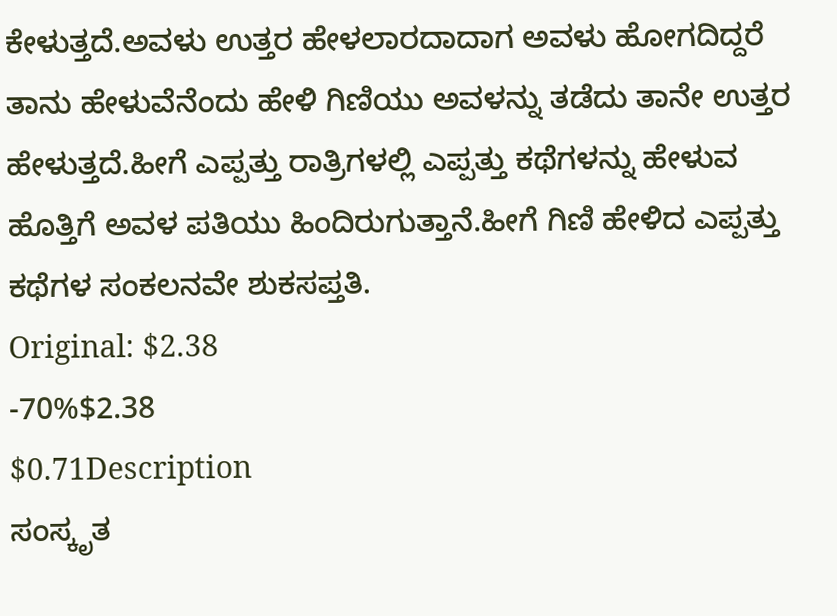ಕೇಳುತ್ತದೆ.ಅವಳು ಉತ್ತರ ಹೇಳಲಾರದಾದಾಗ ಅವಳು ಹೋಗದಿದ್ದರೆ ತಾನು ಹೇಳುವೆನೆಂದು ಹೇಳಿ ಗಿಣಿಯು ಅವಳನ್ನು ತಡೆದು ತಾನೇ ಉತ್ತರ ಹೇಳುತ್ತದೆ.ಹೀಗೆ ಎಪ್ಪತ್ತು ರಾತ್ರಿಗಳಲ್ಲಿ ಎಪ್ಪತ್ತು ಕಥೆಗಳನ್ನು ಹೇಳುವ ಹೊತ್ತಿಗೆ ಅವಳ ಪತಿಯು ಹಿಂದಿರುಗುತ್ತಾನೆ.ಹೀಗೆ ಗಿಣಿ ಹೇಳಿದ ಎಪ್ಪತ್ತು ಕಥೆಗಳ ಸಂಕಲನವೇ ಶುಕಸಪ್ತತಿ.
Original: $2.38
-70%$2.38
$0.71Description
ಸಂಸ್ಕೃತ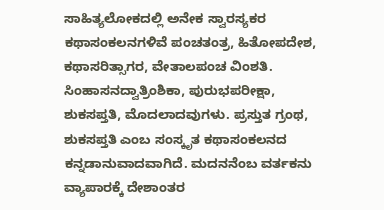ಸಾಹಿತ್ಯಲೋಕದಲ್ಲಿ ಅನೇಕ ಸ್ವಾರಸ್ಯಕರ ಕಥಾಸಂಕಲನಗಳಿವೆ ಪಂಚತಂತ್ರ, ಹಿತೋಪದೇಶ, ಕಥಾಸರಿತ್ಸಾಗರ, ವೇತಾಲಪಂಚ ವಿಂಶತಿ.
ಸಿಂಹಾಸನದ್ವಾತ್ರಿಂಶಿಕಾ, ಪುರುಭಪರೀಕ್ಷಾ, ಶುಕಸಪ್ತತಿ, ಮೊದಲಾದವುಗಳು. ಪ್ರಸ್ತುತ ಗ್ರಂಥ, ಶುಕಸಪ್ತತಿ ಎಂಬ ಸಂಸ್ಕೃತ ಕಥಾಸಂಕಲನದ ಕನ್ನಡಾನುವಾದವಾಗಿದೆ. ಮದನನೆಂಬ ವರ್ತಕನು ವ್ಯಾಪಾರಕ್ಕೆ ದೇಶಾಂತರ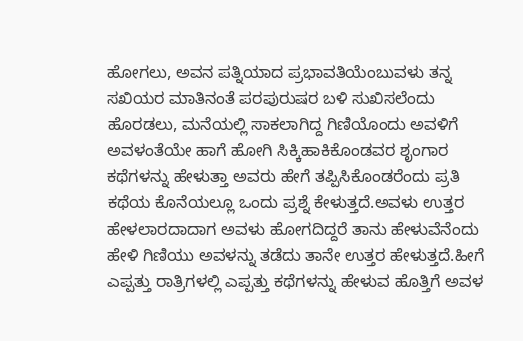ಹೋಗಲು, ಅವನ ಪತ್ನಿಯಾದ ಪ್ರಭಾವತಿಯೆಂಬುವಳು ತನ್ನ ಸಖಿಯರ ಮಾತಿನಂತೆ ಪರಪುರುಷರ ಬಳಿ ಸುಖಿಸಲೆಂದು ಹೊರಡಲು, ಮನೆಯಲ್ಲಿ ಸಾಕಲಾಗಿದ್ದ ಗಿಣಿಯೊಂದು ಅವಳಿಗೆ ಅವಳಂತೆಯೇ ಹಾಗೆ ಹೋಗಿ ಸಿಕ್ಕಿಹಾಕಿಕೊಂಡವರ ಶೃಂಗಾರ ಕಥೆಗಳನ್ನು ಹೇಳುತ್ತಾ ಅವರು ಹೇಗೆ ತಪ್ಪಿಸಿಕೊಂಡರೆಂದು ಪ್ರತಿ ಕಥೆಯ ಕೊನೆಯಲ್ಲೂ ಒಂದು ಪ್ರಶ್ನೆ ಕೇಳುತ್ತದೆ.ಅವಳು ಉತ್ತರ ಹೇಳಲಾರದಾದಾಗ ಅವಳು ಹೋಗದಿದ್ದರೆ ತಾನು ಹೇಳುವೆನೆಂದು ಹೇಳಿ ಗಿಣಿಯು ಅವಳನ್ನು ತಡೆದು ತಾನೇ ಉತ್ತರ ಹೇಳುತ್ತದೆ.ಹೀಗೆ ಎಪ್ಪತ್ತು ರಾತ್ರಿಗಳಲ್ಲಿ ಎಪ್ಪತ್ತು ಕಥೆಗಳನ್ನು ಹೇಳುವ ಹೊತ್ತಿಗೆ ಅವಳ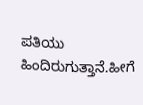ಪತಿಯು ಹಿಂದಿರುಗುತ್ತಾನೆ.ಹೀಗೆ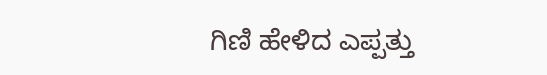ಗಿಣಿ ಹೇಳಿದ ಎಪ್ಪತ್ತು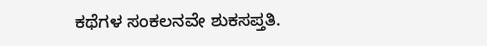ಕಥೆಗಳ ಸಂಕಲನವೇ ಶುಕಸಪ್ತತಿ.